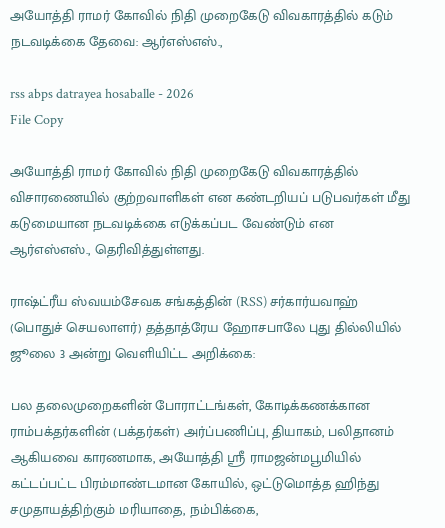அயோத்தி ராமர் கோவில் நிதி முறைகேடு விவகாரத்தில் கடும் நடவடிக்கை தேவை: ஆர்எஸ்எஸ்.,

rss abps datrayea hosaballe - 2026
File Copy

அயோத்தி ராமர் கோவில் நிதி முறைகேடு விவகாரத்தில் விசாரணையில் குற்றவாளிகள் என கண்டறியப் படுபவர்கள் மீது கடுமையான நடவடிக்கை எடுக்கப்பட வேண்டும் என ஆர்எஸ்எஸ்., தெரிவித்துள்ளது.

ராஷ்ட்ரீய ஸ்வயம்சேவக சங்கத்தின் (RSS) சர்கார்யவாஹ் (பொதுச் செயலாளர்) தத்தாத்ரேய ஹோசபாலே புது தில்லியில் ஜூலை 3 அன்று வெளியிட்ட அறிக்கை:

பல தலைமுறைகளின் போராட்டங்கள், கோடிக்கணக்கான ராம்பக்தர்களின் (பக்தர்கள்) அர்ப்பணிப்பு, தியாகம், பலிதானம் ஆகியவை காரணமாக, அயோத்தி ஸ்ரீ ராமஜன்மபூமியில் கட்டப்பட்ட பிரம்மாண்டமான கோயில், ஒட்டுமொத்த ஹிந்து சமுதாயத்திற்கும் மரியாதை, நம்பிக்கை,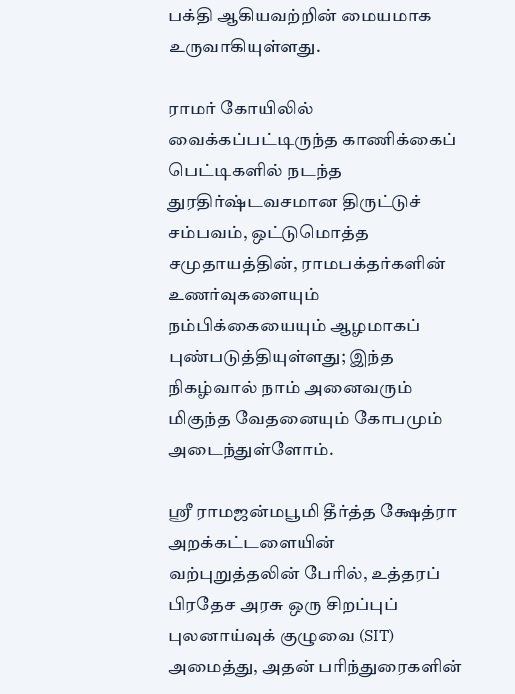பக்தி ஆகியவற்றின் மையமாக உருவாகியுள்ளது.

ராமர் கோயிலில் வைக்கப்பட்டிருந்த காணிக்கைப் பெட்டிகளில் நடந்த துரதிர்ஷ்டவசமான திருட்டுச் சம்பவம், ஒட்டுமொத்த சமுதாயத்தின், ராமபக்தர்களின் உணர்வுகளையும் நம்பிக்கையையும் ஆழமாகப் புண்படுத்தியுள்ளது; இந்த நிகழ்வால் நாம் அனைவரும் மிகுந்த வேதனையும் கோபமும் அடைந்துள்ளோம்.

ஸ்ரீ ராமஜன்மபூமி தீர்த்த க்ஷேத்ரா அறக்கட்டளையின் வற்புறுத்தலின் பேரில், உத்தரப் பிரதேச அரசு ஒரு சிறப்புப் புலனாய்வுக் குழுவை (SIT) அமைத்து, அதன் பரிந்துரைகளின்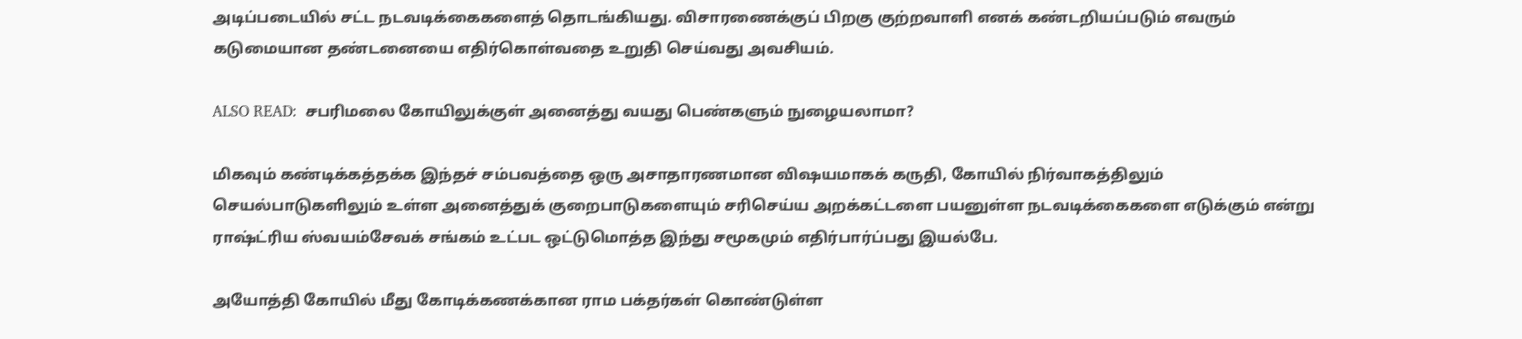அடிப்படையில் சட்ட நடவடிக்கைகளைத் தொடங்கியது. விசாரணைக்குப் பிறகு குற்றவாளி எனக் கண்டறியப்படும் எவரும் கடுமையான தண்டனையை எதிர்கொள்வதை உறுதி செய்வது அவசியம்.

ALSO READ:  சபரிமலை கோயிலுக்குள் அனைத்து வயது பெண்களும் நுழையலாமா?

மிகவும் கண்டிக்கத்தக்க இந்தச் சம்பவத்தை ஒரு அசாதாரணமான விஷயமாகக் கருதி, கோயில் நிர்வாகத்திலும் செயல்பாடுகளிலும் உள்ள அனைத்துக் குறைபாடுகளையும் சரிசெய்ய அறக்கட்டளை பயனுள்ள நடவடிக்கைகளை எடுக்கும் என்று ராஷ்ட்ரிய ஸ்வயம்சேவக் சங்கம் உட்பட ஒட்டுமொத்த இந்து சமூகமும் எதிர்பார்ப்பது இயல்பே.

அயோத்தி கோயில் மீது கோடிக்கணக்கான ராம பக்தர்கள் கொண்டுள்ள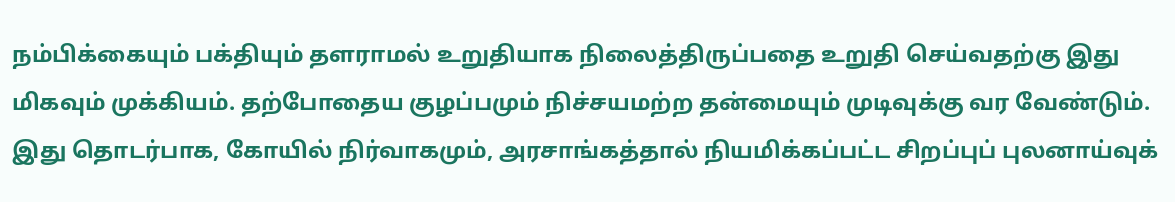நம்பிக்கையும் பக்தியும் தளராமல் உறுதியாக நிலைத்திருப்பதை உறுதி செய்வதற்கு இது மிகவும் முக்கியம். தற்போதைய குழப்பமும் நிச்சயமற்ற தன்மையும் முடிவுக்கு வர வேண்டும். இது தொடர்பாக, கோயில் நிர்வாகமும், அரசாங்கத்தால் நியமிக்கப்பட்ட சிறப்புப் புலனாய்வுக்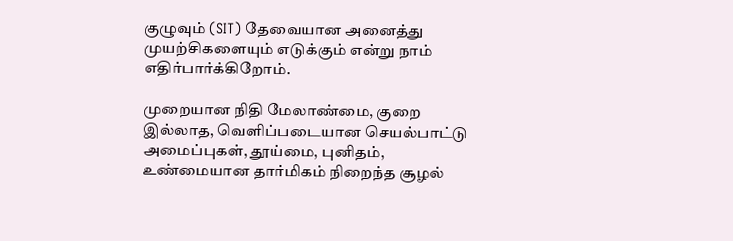குழுவும் (SIT) தேவையான அனைத்து முயற்சிகளையும் எடுக்கும் என்று நாம் எதிர்பார்க்கிறோம்.

முறையான நிதி மேலாண்மை, குறை இல்லாத, வெளிப்படையான செயல்பாட்டு அமைப்புகள், தூய்மை, புனிதம், உண்மையான தார்மிகம் நிறைந்த சூழல்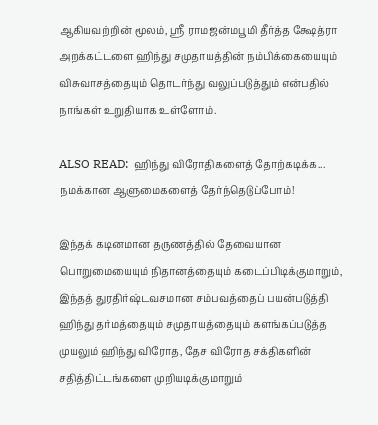ஆகியவற்றின் மூலம், ஸ்ரீ ராமஜன்மபூமி தீர்த்த க்ஷேத்ரா அறக்கட்டளை ஹிந்து சமுதாயத்தின் நம்பிக்கையையும் விசுவாசத்தையும் தொடர்ந்து வலுப்படுத்தும் என்பதில் நாங்கள் உறுதியாக உள்ளோம்.

ALSO READ:  ஹிந்து விரோதிகளைத் தோற்கடிக்க... நமக்கான ஆளுமைகளைத் தேர்ந்தெடுப்போம்!

இந்தக் கடினமான தருணத்தில் தேவையான பொறுமையையும் நிதானத்தையும் கடைப்பிடிக்குமாறும், இந்தத் துரதிர்ஷ்டவசமான சம்பவத்தைப் பயன்படுத்தி ஹிந்து தர்மத்தையும் சமுதாயத்தையும் களங்கப்படுத்த முயலும் ஹிந்து விரோத, தேச விரோத சக்திகளின் சதித்திட்டங்களை முறியடிக்குமாறும்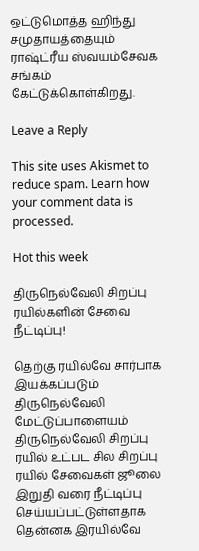ஒட்டுமொத்த ஹிந்து சமுதாயத்தையும் ராஷ்ட்ரீய ஸ்வயம்சேவக சங்கம் கேட்டுக்கொள்கிறது.

Leave a Reply

This site uses Akismet to reduce spam. Learn how your comment data is processed.

Hot this week

திருநெல்வேலி சிறப்பு ரயில்களின் சேவை நீட்டிப்பு!

தெற்கு ரயில்வே சார்பாக இயக்கப்படும் திருநெல்வேலி மேட்டுப்பாளையம் திருநெல்வேலி சிறப்பு ரயில் உட்பட சில சிறப்பு ரயில் சேவைகள் ஜூலை இறுதி வரை நீட்டிப்பு செய்யப்பட்டுள்ளதாக தென்னக இரயில்வே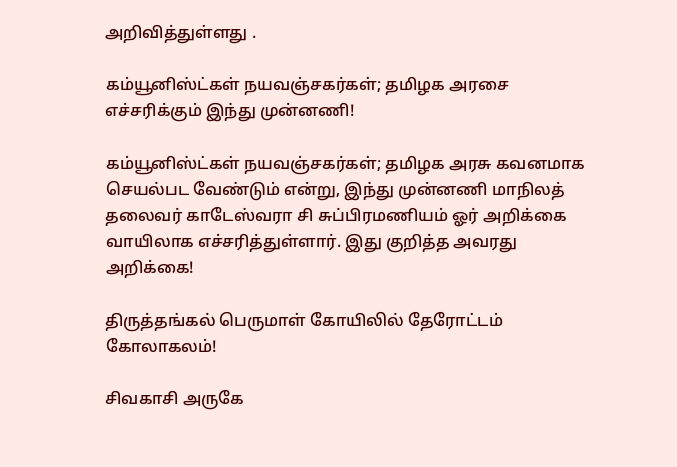அறிவித்துள்ளது .

கம்யூனிஸ்ட்கள் நயவஞ்சகர்கள்; தமிழக அரசை எச்சரிக்கும் இந்து முன்னணி!

கம்யூனிஸ்ட்கள் நயவஞ்சகர்கள்; தமிழக அரசு கவனமாக செயல்பட வேண்டும் என்று, இந்து முன்னணி மாநிலத் தலைவர் காடேஸ்வரா சி சுப்பிரமணியம் ஓர் அறிக்கை வாயிலாக எச்சரித்துள்ளார். இது குறித்த அவரது அறிக்கை!

திருத்தங்கல் பெருமாள் கோயிலில் தேரோட்டம் கோலாகலம்!

சிவகாசி அருகே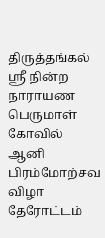திருத்தங்கல் ஸ்ரீ நின்ற நாராயண பெருமாள் கோவில் ஆனி பிரம்மோற்சவ விழா தேரோட்டம்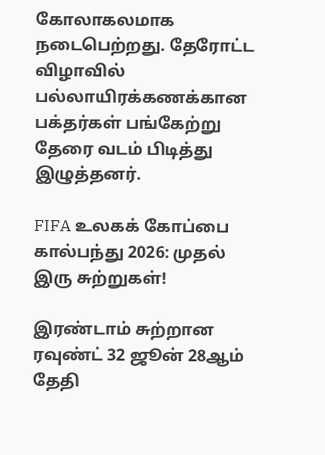கோலாகலமாக நடைபெற்றது. தேரோட்ட விழாவில் பல்லாயிரக்கணக்கான பக்தர்கள் பங்கேற்று தேரை வடம் பிடித்து இழுத்தனர்.

FIFA உலகக் கோப்பை கால்பந்து 2026: முதல் இரு சுற்றுகள்!

இரண்டாம் சுற்றான ரவுண்ட் 32 ஜூன் 28ஆம் தேதி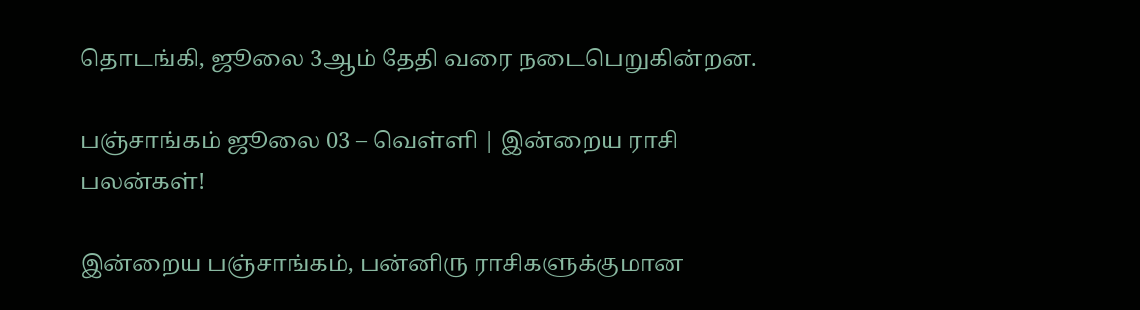தொடங்கி, ஜூலை 3ஆம் தேதி வரை நடைபெறுகின்றன.

பஞ்சாங்கம் ஜூலை 03 – வெள்ளி | இன்றைய ராசி பலன்கள்!

இன்றைய பஞ்சாங்கம், பன்னிரு ராசிகளுக்குமான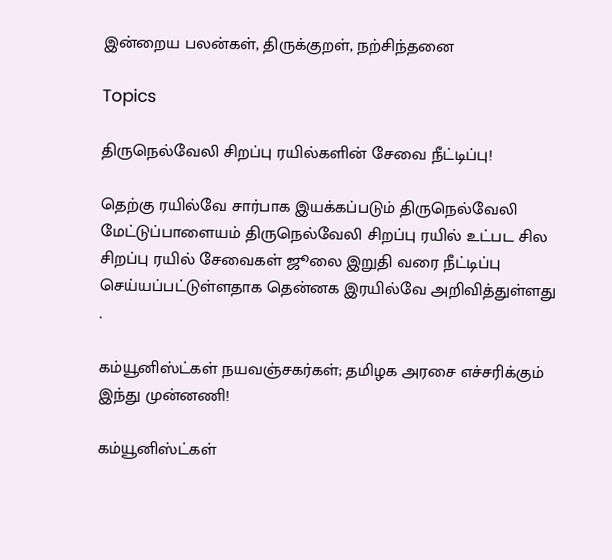இன்றைய பலன்கள், திருக்குறள், நற்சிந்தனை

Topics

திருநெல்வேலி சிறப்பு ரயில்களின் சேவை நீட்டிப்பு!

தெற்கு ரயில்வே சார்பாக இயக்கப்படும் திருநெல்வேலி மேட்டுப்பாளையம் திருநெல்வேலி சிறப்பு ரயில் உட்பட சில சிறப்பு ரயில் சேவைகள் ஜூலை இறுதி வரை நீட்டிப்பு செய்யப்பட்டுள்ளதாக தென்னக இரயில்வே அறிவித்துள்ளது .

கம்யூனிஸ்ட்கள் நயவஞ்சகர்கள்; தமிழக அரசை எச்சரிக்கும் இந்து முன்னணி!

கம்யூனிஸ்ட்கள்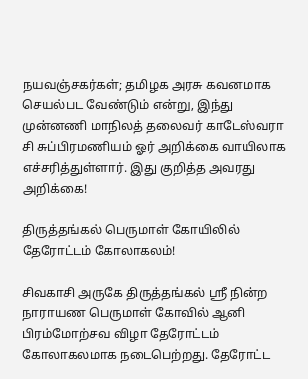நயவஞ்சகர்கள்; தமிழக அரசு கவனமாக செயல்பட வேண்டும் என்று, இந்து முன்னணி மாநிலத் தலைவர் காடேஸ்வரா சி சுப்பிரமணியம் ஓர் அறிக்கை வாயிலாக எச்சரித்துள்ளார். இது குறித்த அவரது அறிக்கை!

திருத்தங்கல் பெருமாள் கோயிலில் தேரோட்டம் கோலாகலம்!

சிவகாசி அருகே திருத்தங்கல் ஸ்ரீ நின்ற நாராயண பெருமாள் கோவில் ஆனி பிரம்மோற்சவ விழா தேரோட்டம் கோலாகலமாக நடைபெற்றது. தேரோட்ட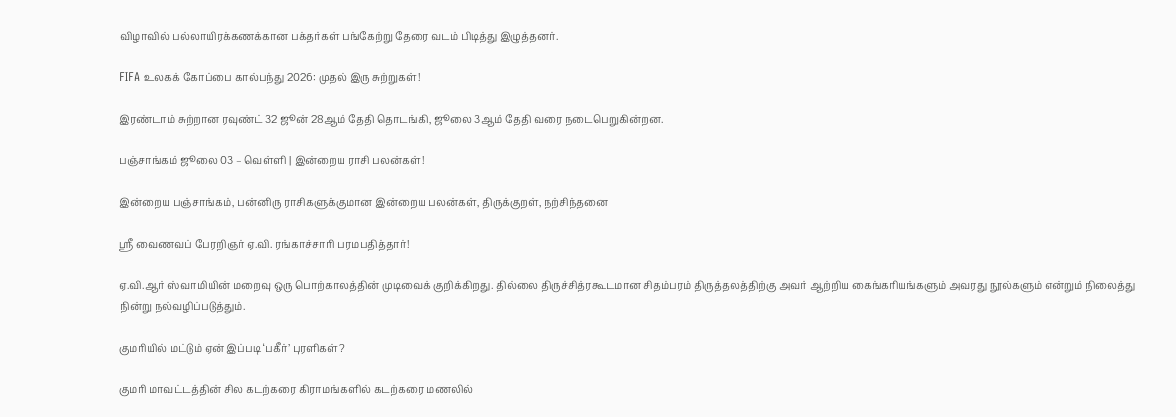விழாவில் பல்லாயிரக்கணக்கான பக்தர்கள் பங்கேற்று தேரை வடம் பிடித்து இழுத்தனர்.

FIFA உலகக் கோப்பை கால்பந்து 2026: முதல் இரு சுற்றுகள்!

இரண்டாம் சுற்றான ரவுண்ட் 32 ஜூன் 28ஆம் தேதி தொடங்கி, ஜூலை 3ஆம் தேதி வரை நடைபெறுகின்றன.

பஞ்சாங்கம் ஜூலை 03 – வெள்ளி | இன்றைய ராசி பலன்கள்!

இன்றைய பஞ்சாங்கம், பன்னிரு ராசிகளுக்குமான இன்றைய பலன்கள், திருக்குறள், நற்சிந்தனை

ஸ்ரீ வைணவப் பேரறிஞர் ஏ.வி. ரங்காச்சாரி பரமபதித்தார்!

ஏ.வி.ஆர் ஸ்வாமியின் மறைவு ஒரு பொற்காலத்தின் முடிவைக் குறிக்கிறது. தில்லை திருச்சித்ரகூடமான சிதம்பரம் திருத்தலத்திற்கு அவர் ஆற்றிய கைங்கரியங்களும் அவரது நூல்களும் என்றும் நிலைத்து நின்று நல்வழிப்படுத்தும்.

குமரியில் மட்டும் ஏன் இப்படி ‘பகீர்’ புரளிகள்?

குமரி மாவட்டத்தின் சில கடற்கரை கிராமங்களில் கடற்கரை மணலில்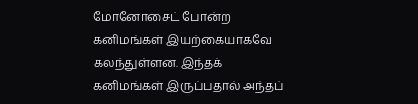மோனோசைட் போன்ற கனிமங்கள் இயற்கையாகவே கலந்துள்ளன. இந்தக் கனிமங்கள் இருப்பதால் அந்தப்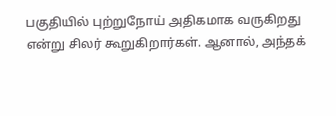பகுதியில் புற்றுநோய் அதிகமாக வருகிறது என்று சிலர் கூறுகிறார்கள். ஆனால், அந்தக்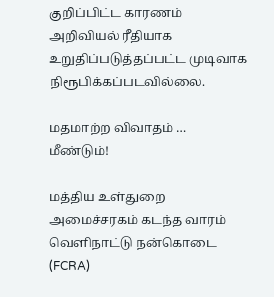குறிப்பிட்ட காரணம் அறிவியல் ரீதியாக உறுதிப்படுத்தப்பட்ட முடிவாக நிரூபிக்கப்படவில்லை.

மதமாற்ற விவாதம் … மீண்டும்!

மத்திய உள்துறை அமைச்சரகம் கடந்த வாரம் வெளிநாட்டு நன்கொடை (FCRA)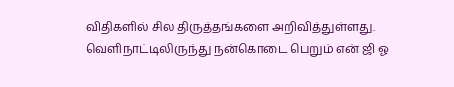விதிகளில் சில திருத்தங்களை அறிவித்துள்ளது. வெளிநாட்டிலிருந்து நன்கொடை பெறும் என் ஜி ஓ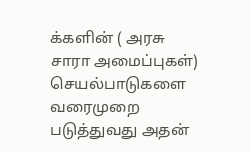க்களின் ( அரசு சாரா அமைப்புகள்) செயல்பாடுகளை வரைமுறை படுத்துவது அதன்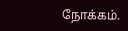நோக்கம்.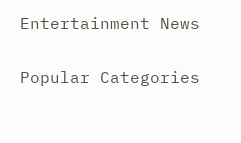Entertainment News

Popular Categories